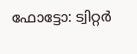ഫോട്ടോ: ട്വിറ്റർ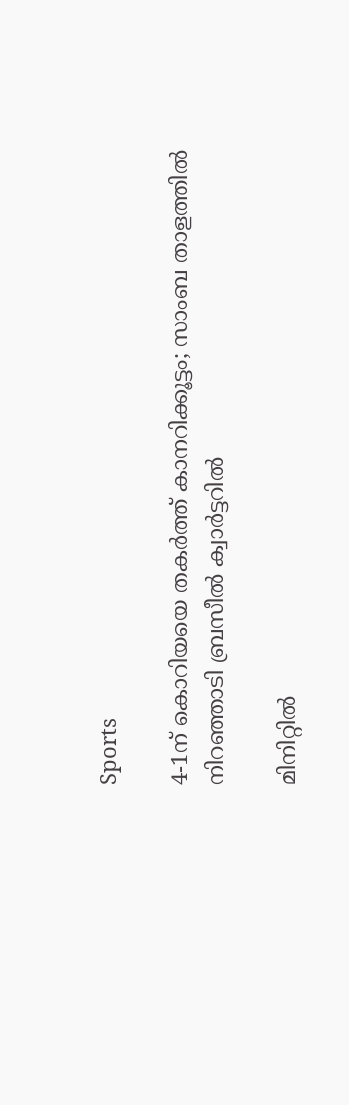Sports

4-1ന് കൊറിയയെ തകര്‍ത്ത് കാനറിക്കൂട്ടം; സാംബ താളത്തില്‍ നിറഞ്ഞാടി ബ്രസീല്‍ ക്വാര്‍ട്ടറില്‍

മിനിറ്റില്‍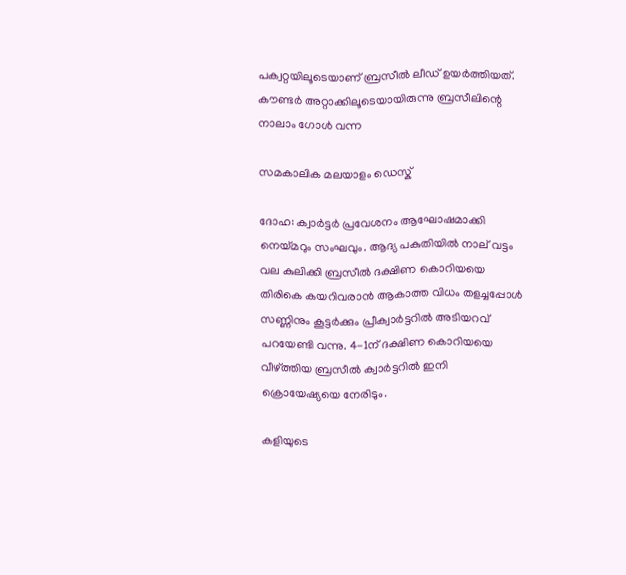പക്വറ്റയിലൂടെയാണ് ബ്രസീല്‍ ലീഡ് ഉയര്‍ത്തിയത്. കൗണ്ടര്‍ അറ്റാക്കിലൂടെയായിരുന്നു ബ്രസീലിന്റെ നാലാം ഗോള്‍ വന്ന

സമകാലിക മലയാളം ഡെസ്ക്

ദോഹ: ക്വാര്‍ട്ടര്‍ പ്രവേശനം ആഘോഷമാക്കി നെയ്മറും സംഘവും. ആദ്യ പകുതിയില്‍ നാല് വട്ടം വല കുലിക്കി ബ്രസീല്‍ ദക്ഷിണ കൊറിയയെ തിരികെ കയറിവരാന്‍ ആകാത്ത വിധം തളച്ചപ്പോള്‍ സണ്ണിനും കൂട്ടര്‍ക്കും പ്രീക്വാര്‍ട്ടറില്‍ അടിയറവ് പറയേണ്ടി വന്നു. 4-1ന് ദക്ഷിണ കൊറിയയെ വീഴ്ത്തിയ ബ്രസീല്‍ ക്വാര്‍ട്ടറില്‍ ഇനി ക്രൊയേഷ്യയെ നേരിടും.

കളിയുടെ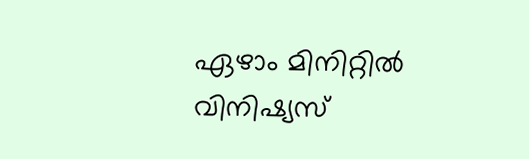ഏഴാം മിനിറ്റില്‍ വിനിഷ്യസ്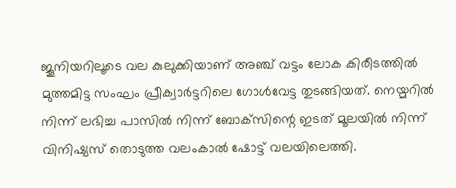ജൂനിയറിലൂടെ വല കുലുക്കിയാണ് അഞ്ച് വട്ടം ലോക കിരീടത്തില്‍ മുത്തമിട്ട സംഘം പ്രീക്വാര്‍ട്ടറിലെ ഗോള്‍വേട്ട തുടങ്ങിയത്. നെയ്മറില്‍ നിന്ന് ലഭിച്ച പാസില്‍ നിന്ന് ബോക്‌സിന്റെ ഇടത് മൂലയില്‍ നിന്ന് വിനിഷ്യസ് തൊടുത്ത വലംകാല്‍ ഷോട്ട് വലയിലെത്തി.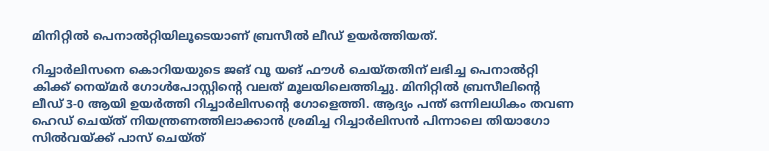മിനിറ്റില്‍ പെനാല്‍റ്റിയിലൂടെയാണ് ബ്രസീല്‍ ലീഡ് ഉയര്‍ത്തിയത്.

റിച്ചാര്‍ലിസനെ കൊറിയയുടെ ജങ് വൂ യങ് ഫൗള്‍ ചെയ്തതിന് ലഭിച്ച പെനാല്‍റ്റി കിക്ക് നെയ്മര്‍ ഗോള്‍പോസ്റ്റിന്റെ വലത് മൂലയിലെത്തിച്ചു. മിനിറ്റില്‍ ബ്രസീലിന്റെ ലീഡ് 3-0 ആയി ഉയര്‍ത്തി റിച്ചാര്‍ലിസന്റെ ഗോളെത്തി. ആദ്യം പന്ത് ഒന്നിലധികം തവണ ഹെഡ് ചെയ്ത് നിയന്ത്രണത്തിലാക്കാന്‍ ശ്രമിച്ച റിച്ചാര്‍ലിസന്‍ പിന്നാലെ തിയാഗോ സില്‍വയ്ക്ക് പാസ് ചെയ്ത്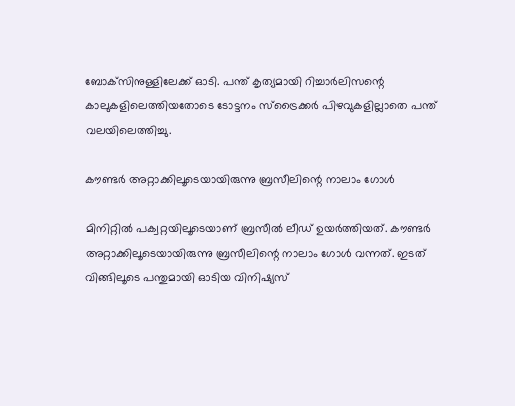ബോക്‌സിനുള്ളിലേക്ക് ഓടി. പന്ത് കൃത്യമായി റിച്ചാര്‍ലിസന്റെ കാലുകളിലെത്തിയതോടെ ടോട്ടനം സ്‌ട്രൈക്കര്‍ പിഴവുകളില്ലാതെ പന്ത് വലയിലെത്തിച്ചു.

കൗണ്ടര്‍ അറ്റാക്കിലൂടെയായിരുന്നു ബ്രസീലിന്റെ നാലാം ഗോള്‍

മിനിറ്റില്‍ പക്വറ്റയിലൂടെയാണ് ബ്രസീല്‍ ലീഡ് ഉയര്‍ത്തിയത്. കൗണ്ടര്‍ അറ്റാക്കിലൂടെയായിരുന്നു ബ്രസീലിന്റെ നാലാം ഗോള്‍ വന്നത്. ഇടത്
വിങ്ങിലൂടെ പന്തുമായി ഓടിയ വിനിഷ്യസ്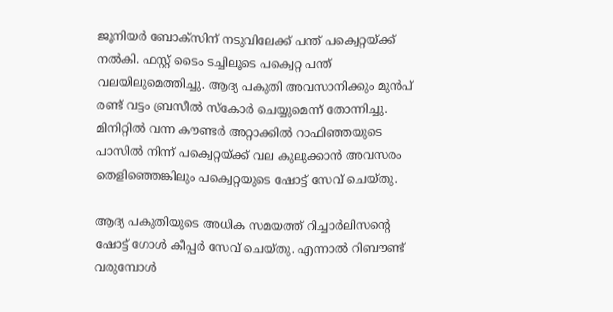ജൂനിയര്‍ ബോക്‌സിന് നടുവിലേക്ക് പന്ത് പക്വെറ്റയ്ക്ക് നല്‍കി. ഫസ്റ്റ് ടൈം ടച്ചിലൂടെ പക്വെറ്റ പന്ത് വലയിലുമെത്തിച്ചു. ആദ്യ പകുതി അവസാനിക്കും മുന്‍പ് രണ്ട് വട്ടം ബ്രസീല്‍ സ്‌കോര്‍ ചെയ്യുമെന്ന് തോന്നിച്ചു. മിനിറ്റില്‍ വന്ന കൗണ്ടര്‍ അറ്റാക്കില്‍ റാഫിഞ്ഞയുടെ പാസില്‍ നിന്ന് പക്വെറ്റയ്ക്ക് വല കുലുക്കാന്‍ അവസരം തെളിഞ്ഞെങ്കിലും പക്വെറ്റയുടെ ഷോട്ട് സേവ് ചെയ്തു.

ആദ്യ പകുതിയുടെ അധിക സമയത്ത് റിച്ചാര്‍ലിസന്റെ ഷോട്ട് ഗോള്‍ കീപ്പര്‍ സേവ് ചെയ്തു. എന്നാല്‍ റിബൗണ്ട് വരുമ്പോള്‍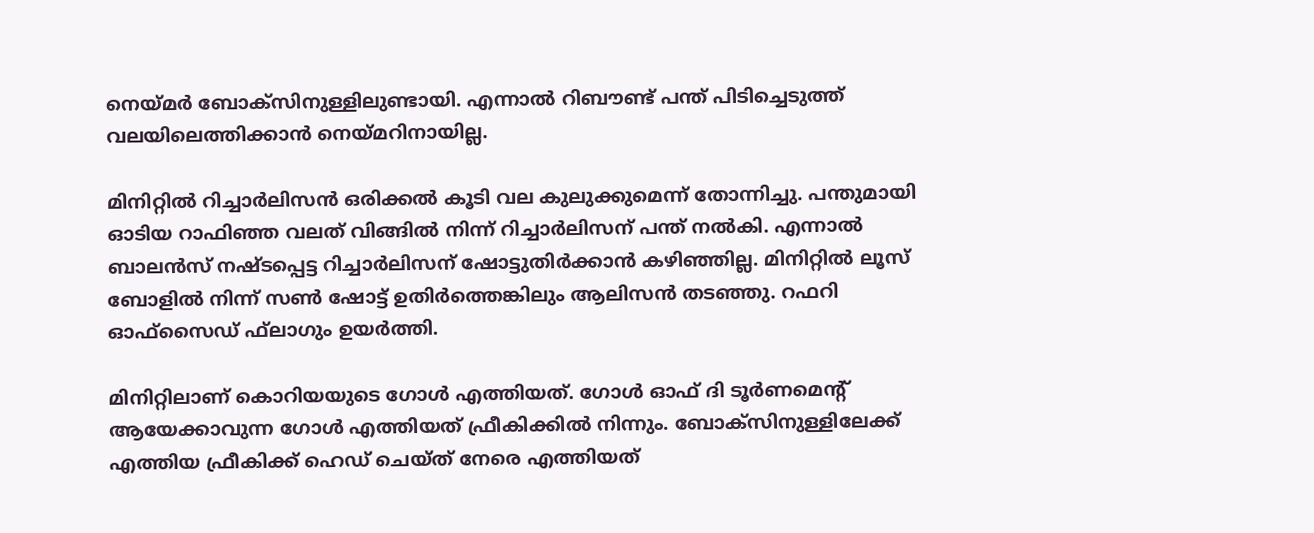നെയ്മര്‍ ബോക്‌സിനുള്ളിലുണ്ടായി. എന്നാല്‍ റിബൗണ്ട് പന്ത് പിടിച്ചെടുത്ത് വലയിലെത്തിക്കാന്‍ നെയ്മറിനായില്ല.

മിനിറ്റില്‍ റിച്ചാര്‍ലിസന്‍ ഒരിക്കല്‍ കൂടി വല കുലുക്കുമെന്ന് തോന്നിച്ചു. പന്തുമായി ഓടിയ റാഫിഞ്ഞ വലത് വിങ്ങില്‍ നിന്ന് റിച്ചാര്‍ലിസന് പന്ത് നല്‍കി. എന്നാല്‍ ബാലന്‍സ് നഷ്ടപ്പെട്ട റിച്ചാര്‍ലിസന് ഷോട്ടുതിര്‍ക്കാന്‍ കഴിഞ്ഞില്ല. മിനിറ്റില്‍ ലൂസ് ബോളില്‍ നിന്ന് സണ്‍ ഷോട്ട് ഉതിര്‍ത്തെങ്കിലും ആലിസന്‍ തടഞ്ഞു. റഫറി ഓഫ്‌സൈഡ് ഫ്‌ലാഗും ഉയര്‍ത്തി.

മിനിറ്റിലാണ് കൊറിയയുടെ ഗോള്‍ എത്തിയത്. ഗോള്‍ ഓഫ് ദി ടൂര്‍ണമെന്റ് ആയേക്കാവുന്ന ഗോള്‍ എത്തിയത് ഫ്രീകിക്കില്‍ നിന്നും. ബോക്‌സിനുള്ളിലേക്ക് എത്തിയ ഫ്രീകിക്ക് ഹെഡ് ചെയ്ത് നേരെ എത്തിയത്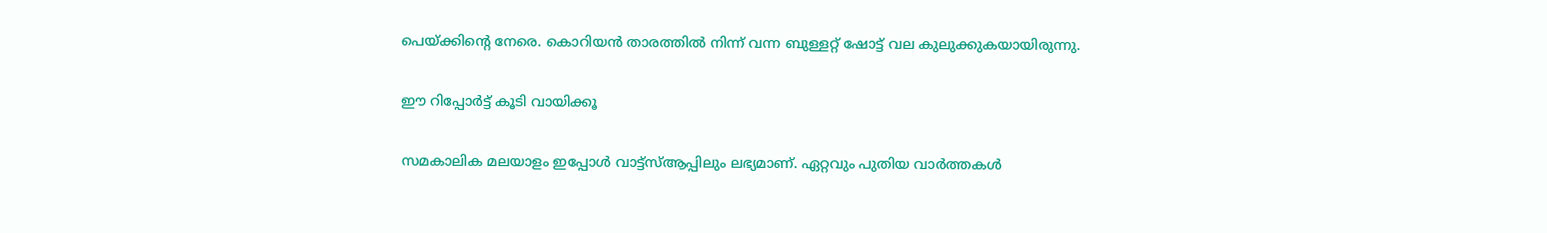പെയ്ക്കിന്റെ നേരെ. കൊറിയന്‍ താരത്തില്‍ നിന്ന് വന്ന ബുള്ളറ്റ് ഷോട്ട് വല കുലുക്കുകയായിരുന്നു.

ഈ റിപ്പോർട്ട് കൂടി വായിക്കൂ

സമകാലിക മലയാളം ഇപ്പോള്‍ വാട്ട്‌സ്ആപ്പിലും ലഭ്യമാണ്. ഏറ്റവും പുതിയ വാര്‍ത്തകള്‍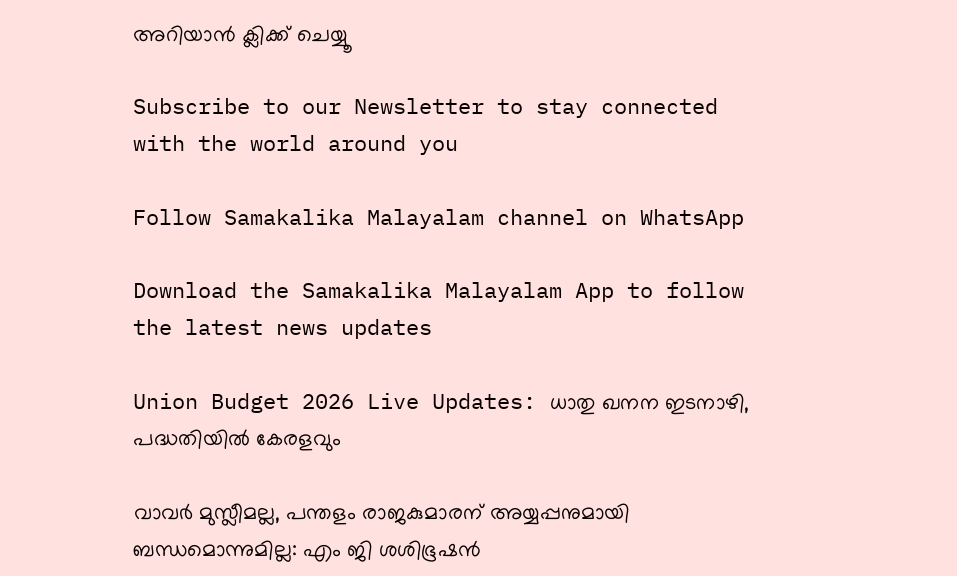അറിയാന്‍ ക്ലിക്ക് ചെയ്യൂ

Subscribe to our Newsletter to stay connected with the world around you

Follow Samakalika Malayalam channel on WhatsApp

Download the Samakalika Malayalam App to follow the latest news updates

Union Budget 2026 Live Updates: ധാതു ഖനന ഇടനാഴി, പദ്ധതിയില്‍ കേരളവും

വാവര്‍ മുസ്ലീമല്ല, പന്തളം രാജകുമാരന് അയ്യപ്പനുമായി ബന്ധമൊന്നുമില്ല: എം ജി ശശിഭൂഷന്‍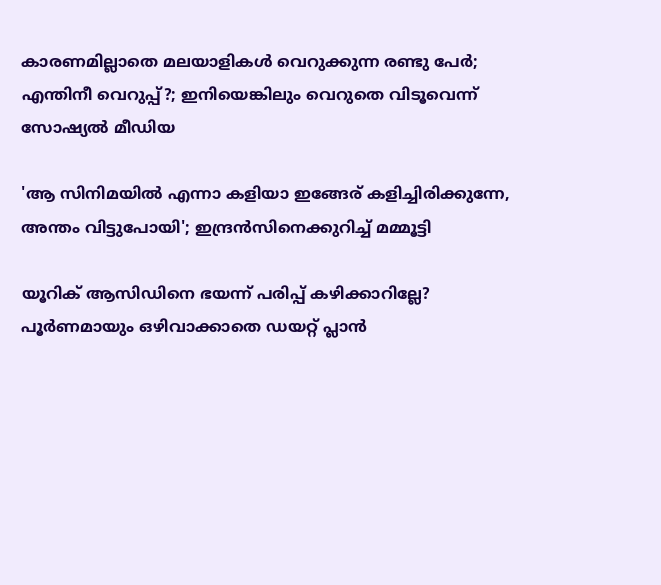കാരണമില്ലാതെ മലയാളികള്‍ വെറുക്കുന്ന രണ്ടു പേര്‍; എന്തിനീ വെറുപ്പ്?; ഇനിയെങ്കിലും വെറുതെ വിടൂവെന്ന് സോഷ്യല്‍ മീഡിയ

'ആ സിനിമയിൽ എന്നാ കളിയാ ഇങ്ങേര് കളിച്ചിരിക്കുന്നേ, അന്തം വിട്ടുപോയി'; ഇന്ദ്രൻസിനെക്കുറിച്ച് മമ്മൂട്ടി

യൂറിക് ആസിഡിനെ ഭയന്ന് പരിപ്പ് കഴിക്കാറില്ലേ? പൂർണമായും ഒഴിവാക്കാതെ ഡയറ്റ് പ്ലാൻ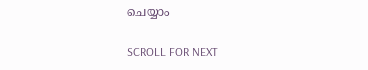ചെയ്യാം

SCROLL FOR NEXT